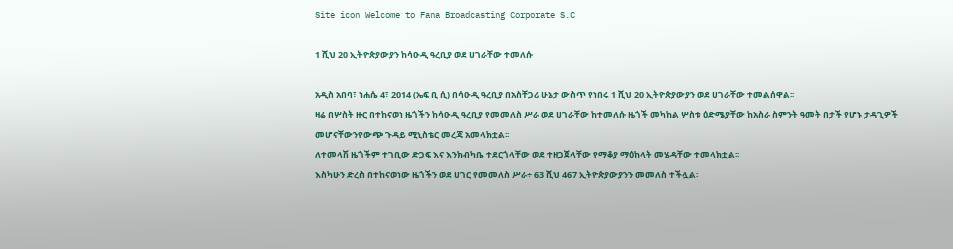Site icon Welcome to Fana Broadcasting Corporate S.C

1 ሺህ 20 ኢትዮጵያውያን ከሳዑዲ ዓረቢያ ወደ ሀገራቸው ተመለሱ

አዲስ አበባ፣ ነሐሴ 4፣ 2014 (ኤፍ ቢ ሲ) በሳዑዲ ዓረቢያ በአስቸጋሪ ሁኔታ ውስጥ የነበሩ 1 ሺህ 20 ኢትዮጵያውያን ወደ ሀገራቸው ተመልሰዋል፡፡
ዛሬ በሦስት ዙር በተከናወነ ዜጎችን ከሳዑዲ ዓረቢያ የመመለስ ሥራ ወደ ሀገራቸው ከተመለሱ ዜጎች መካከል ሦስቱ ዕድሜያቸው ከአስራ ስምንት ዓመት በታች የሆኑ ታዳጊዎች መሆናቸውንየውጭ ጉዳይ ሚኒስቴር መረጃ አመላክቷል፡፡
ለተመላሽ ዜጎችም ተገቢው ድጋፍ እና እንክብካቤ ተደርጎላቸው ወደ ተዘጋጀላቸው የማቆያ ማዕከላት መሄዳቸው ተመላክቷል፡፡
እስካሁን ድረስ በተከናወነው ዜጎችን ወደ ሀገር የመመለስ ሥራ÷ 63 ሺህ 467 ኢትዮጵያውያንን መመለስ ተችሏል፡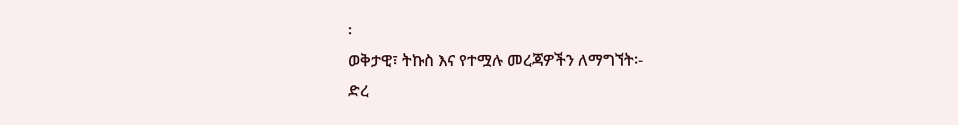፡
ወቅታዊ፣ ትኩስ እና የተሟሉ መረጃዎችን ለማግኘት፡-
ድረ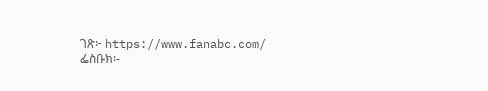ገጽ፦ https://www.fanabc.com/
ፌስቡክ፡-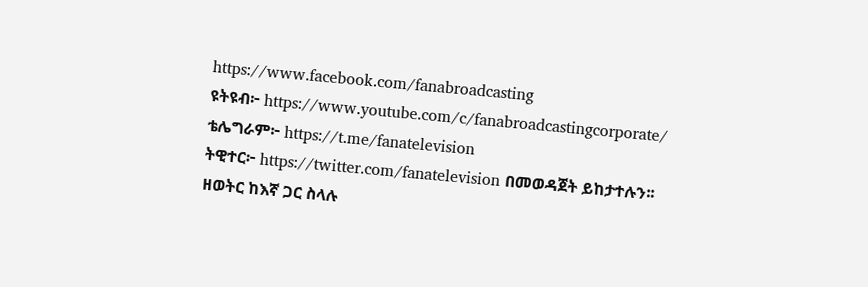https://www.facebook.com/fanabroadcasting
ዩትዩብ፦ https://www.youtube.com/c/fanabroadcastingcorporate/
ቴሌግራም፦ https://t.me/fanatelevision
ትዊተር፦ https://twitter.com/fanatelevision በመወዳጀት ይከታተሉን፡፡
ዘወትር ከእኛ ጋር ስላሉ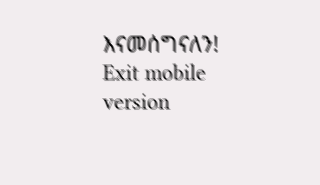እናመሰግናለን!
Exit mobile version